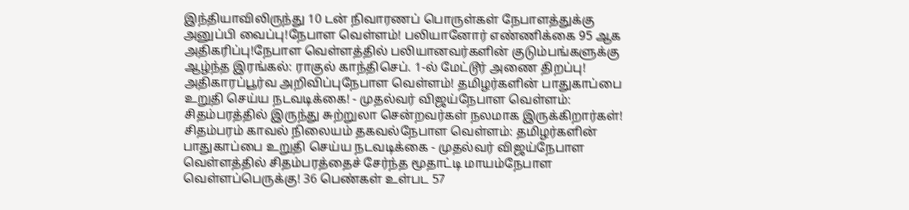இந்தியாவிலிருந்து 10 டன் நிவாரணப் பொருள்கள் நேபாளத்துக்கு அனுப்பி வைப்பு!நேபாள வெள்ளம்! பலியானோர் எண்ணிக்கை 95 ஆக அதிகரிப்பு!நேபாள வெள்ளத்தில் பலியானவர்களின் குடும்பங்களுக்கு ஆழ்ந்த இரங்கல்: ராகுல் காந்திசெப். 1-ல் மேட்டூர் அணை திறப்பு! அதிகாரப்பூர்வ அறிவிப்புநேபாள வெள்ளம்! தமிழர்களின் பாதுகாப்பை உறுதி செய்ய நடவடிக்கை! - முதல்வர் விஜய்நேபாள வெள்ளம்: சிதம்பரத்தில் இருந்து சுற்றுலா சென்றவர்கள் நலமாக இருக்கிறார்கள்! சிதம்பரம் காவல் நிலையம் தகவல்நேபாள வெள்ளம்: தமிழர்களின் பாதுகாப்பை உறுதி செய்ய நடவடிக்கை - முதல்வர் விஜய்நேபாள வெள்ளத்தில் சிதம்பரத்தைச் சேர்ந்த மூதாட்டி மாயம்நேபாள வெள்ளப்பெருக்கு! 36 பெண்கள் உள்பட 57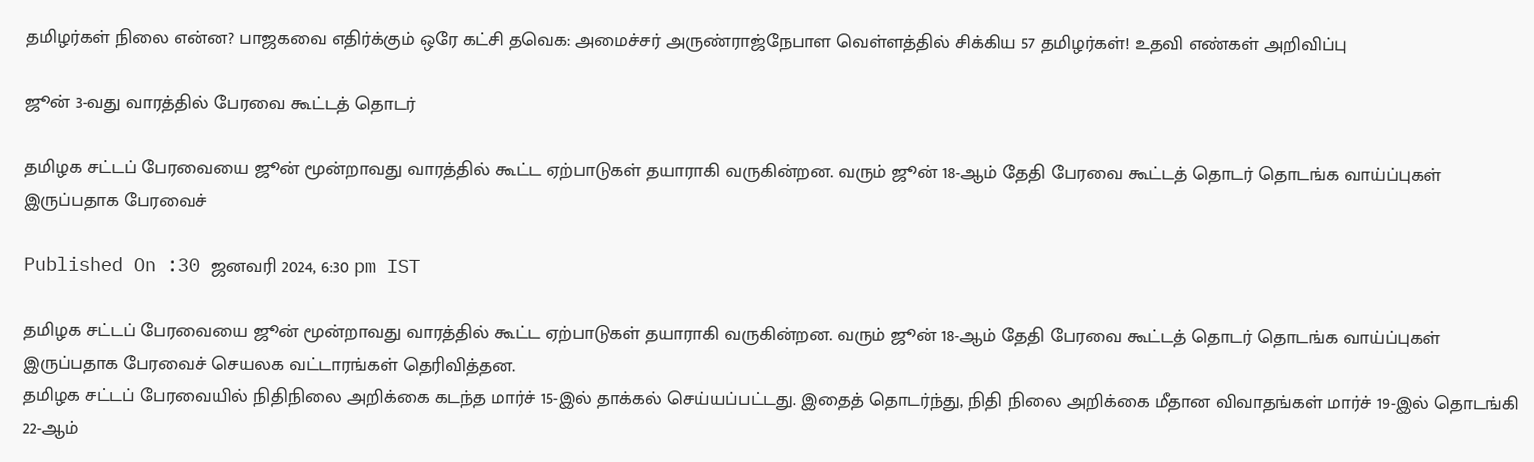தமிழர்கள் நிலை என்ன? பாஜகவை எதிர்க்கும் ஒரே கட்சி தவெக: அமைச்சர் அருண்ராஜ்நேபாள வெள்ளத்தில் சிக்கிய 57 தமிழர்கள்! உதவி எண்கள் அறிவிப்பு

ஜூன் 3-வது வாரத்தில் பேரவை கூட்டத் தொடர்

தமிழக சட்டப் பேரவையை ஜூன் மூன்றாவது வாரத்தில் கூட்ட ஏற்பாடுகள் தயாராகி வருகின்றன. வரும் ஜூன் 18-ஆம் தேதி பேரவை கூட்டத் தொடர் தொடங்க வாய்ப்புகள் இருப்பதாக பேரவைச்

Published On :30 ஜனவரி 2024, 6:30 pm IST

தமிழக சட்டப் பேரவையை ஜூன் மூன்றாவது வாரத்தில் கூட்ட ஏற்பாடுகள் தயாராகி வருகின்றன. வரும் ஜூன் 18-ஆம் தேதி பேரவை கூட்டத் தொடர் தொடங்க வாய்ப்புகள் இருப்பதாக பேரவைச் செயலக வட்டாரங்கள் தெரிவித்தன.
தமிழக சட்டப் பேரவையில் நிதிநிலை அறிக்கை கடந்த மார்ச் 15-இல் தாக்கல் செய்யப்பட்டது. இதைத் தொடர்ந்து, நிதி நிலை அறிக்கை மீதான விவாதங்கள் மார்ச் 19-இல் தொடங்கி 22-ஆம்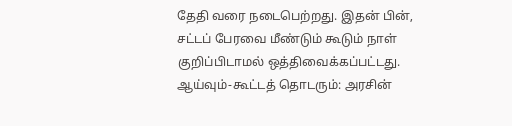தேதி வரை நடைபெற்றது. இதன் பின், சட்டப் பேரவை மீண்டும் கூடும் நாள் குறிப்பிடாமல் ஒத்திவைக்கப்பட்டது.
ஆய்வும்-கூட்டத் தொடரும்: அரசின்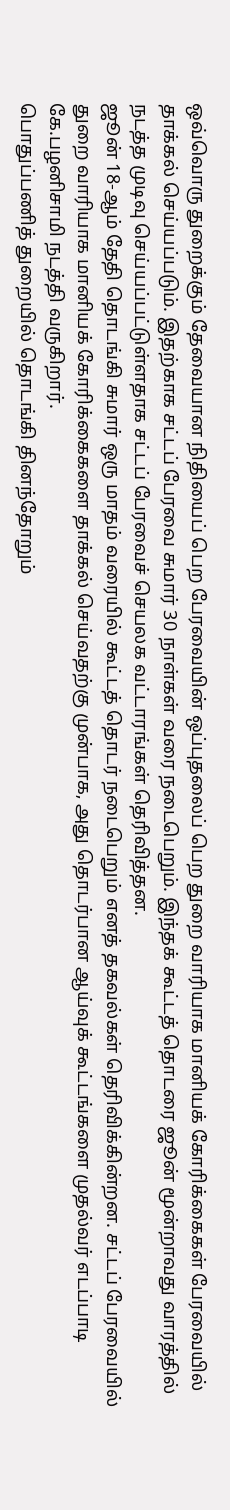ஒவ்வொரு துறைக்கும் தேவையான நிதியைப் பெற பேரவையின் ஒப்புதலைப் பெற துறை வாரியாக மானியக் கோரிக்கைகள் பேரவையில் தாக்கல் செய்யப்படும். இதற்காக சட்டப் பேரவை சுமார் 30 நாள்கள் வரை நடைபெறும். இந்தக் கூட்டத் தொடரை ஜூன் மூன்றாவது வாரத்தில் நடத்த முடிவு செய்யப்பட்டுள்ளதாக சட்டப் பேரவைச் செயலக வட்டாரங்கள் தெரிவித்தன.
ஜூன் 18-ஆம் தேதி தொடங்கி சுமார் ஒரு மாதம் வரையில் கூட்டத் தொடர் நடைபெறும் எனத் தகவல்கள் தெரிவிக்கின்றன. சட்டப் பேரவையில் துறை வாரியாக மானியக் கோரிக்கைகளை தாக்கல் செய்வதற்கு முன்பாக, அது தொடர்பான ஆய்வுக் கூட்டங்களை முதல்வர் எடப்பாடி கே.பழனிசாமி நடத்தி வருகிறார்.
பொதுப்பணித் துறையில் தொடங்கி தினந்தோறும்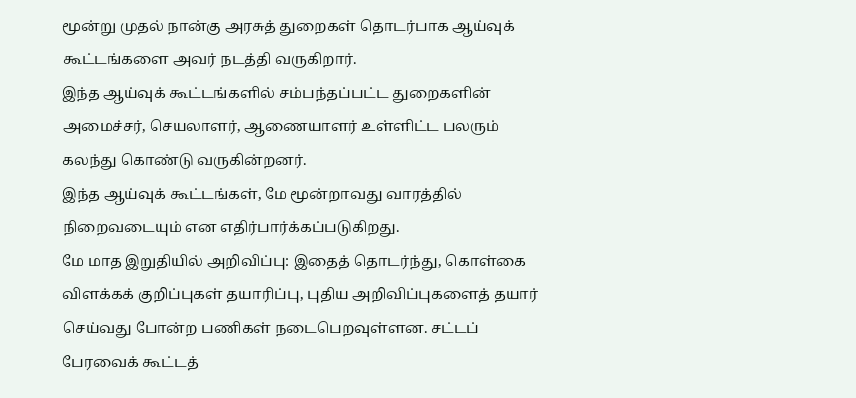மூன்று முதல் நான்கு அரசுத் துறைகள் தொடர்பாக ஆய்வுக் கூட்டங்களை அவர் நடத்தி வருகிறார்.
இந்த ஆய்வுக் கூட்டங்களில் சம்பந்தப்பட்ட துறைகளின் அமைச்சர், செயலாளர், ஆணையாளர் உள்ளிட்ட பலரும் கலந்து கொண்டு வருகின்றனர்.
இந்த ஆய்வுக் கூட்டங்கள், மே மூன்றாவது வாரத்தில் நிறைவடையும் என எதிர்பார்க்கப்படுகிறது.
மே மாத இறுதியில் அறிவிப்பு: இதைத் தொடர்ந்து, கொள்கை விளக்கக் குறிப்புகள் தயாரிப்பு, புதிய அறிவிப்புகளைத் தயார் செய்வது போன்ற பணிகள் நடைபெறவுள்ளன. சட்டப் பேரவைக் கூட்டத்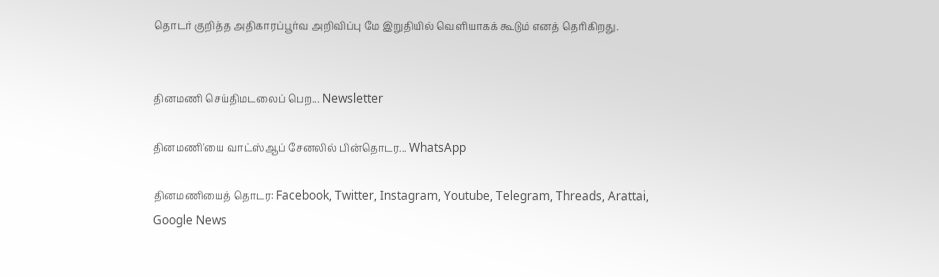தொடர் குறித்த அதிகாரப்பூர்வ அறிவிப்பு மே இறுதியில் வெளியாகக் கூடும் எனத் தெரிகிறது.


தினமணி செய்திமடலைப் பெற... Newsletter

தினமணி'யை வாட்ஸ்ஆப் சேனலில் பின்தொடர... WhatsApp

தினமணியைத் தொடர: Facebook, Twitter, Instagram, Youtube, Telegram, Threads, Arattai, Google News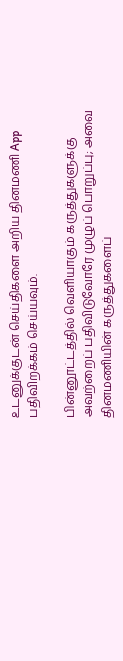உடனுக்குடன் செய்திகளை அறிய தினமணி App பதிவிறக்கம் செய்யவும்.

பின்னூட்டத்தில் வெளியாகும் கருத்துகளுக்கு அவற்றைப் பதிவிடுவோரே முழுப் பொறுப்பு; அவை தினமணியின் கருத்துகளைப்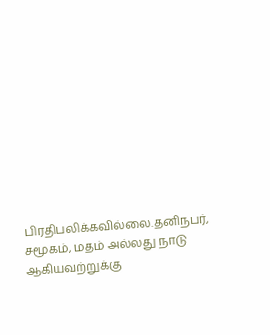பிரதிபலிக்கவில்லை.தனிநபர், சமூகம், மதம் அல்லது நாடு ஆகியவற்றுக்கு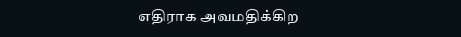எதிராக அவமதிக்கிற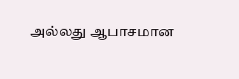அல்லது ஆபாசமான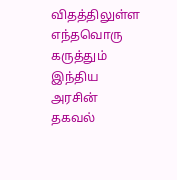விதத்திலுள்ள எந்தவொரு கருத்தும் இந்திய அரசின் தகவல்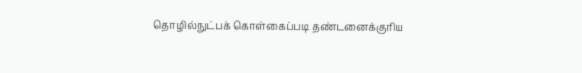தொழில்நுட்பக் கொள்கைப்படி தண்டனைக்குரிய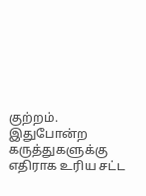குற்றம். இதுபோன்ற கருத்துகளுக்கு எதிராக உரிய சட்ட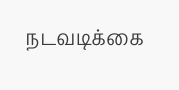நடவடிக்கை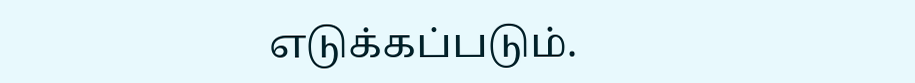எடுக்கப்படும்.